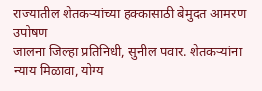राज्यातील शेतकऱ्यांच्या हक्कासाठी बेमुदत आमरण उपोषण
जालना जिल्हा प्रतिनिधी, सुनील पवार. शेतकऱ्यांना न्याय मिळावा, योग्य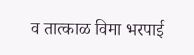व तात्काळ विमा भरपाई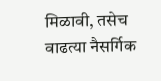मिळावी, तसेच वाढत्या नैसर्गिक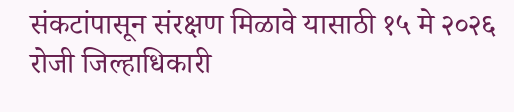संकटांपासून संरक्षण मिळावे यासाठी १५ मे २०२६ रोजी जिल्हाधिकारी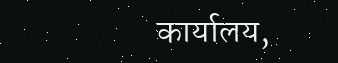कार्यालय,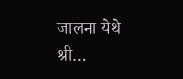जालना येथे श्री…